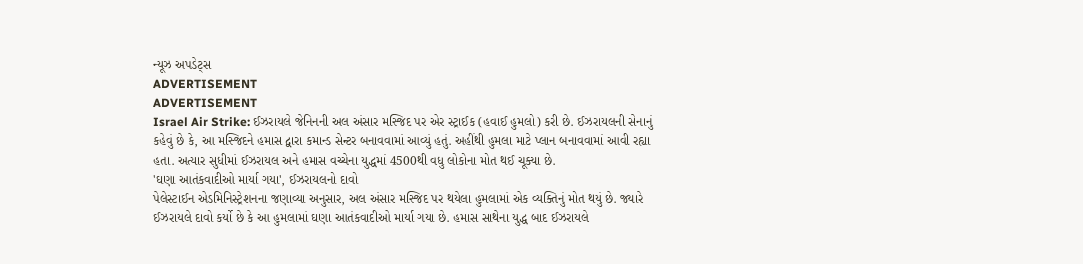ન્યૂઝ અપડેટ્સ
ADVERTISEMENT
ADVERTISEMENT
Israel Air Strike: ઈઝરાયલે જેનિનની અલ અંસાર મસ્જિદ પર એર સ્ટ્રાઈક (હવાઈ હુમલો) કરી છે. ઈઝરાયલની સેનાનું કહેવું છે કે, આ મસ્જિદને હમાસ દ્વારા કમાન્ડ સેન્ટર બનાવવામાં આવ્યું હતું. અહીંથી હુમલા માટે પ્લાન બનાવવામાં આવી રહ્યા હતા. અત્યાર સુધીમાં ઈઝરાયલ અને હમાસ વચ્ચેના યુદ્ધમાં 4500થી વધુ લોકોના મોત થઈ ચૂક્યા છે.
'ઘણા આતંકવાદીઓ માર્યા ગયા', ઈઝરાયલનો દાવો
પેલેસ્ટાઈન એડમિનિસ્ટ્રેશનના જણાવ્યા અનુસાર, અલ અંસાર મસ્જિદ પર થયેલા હુમલામાં એક વ્યક્તિનું મોત થયું છે. જ્યારે ઈઝરાયલે દાવો કર્યો છે કે આ હુમલામાં ઘણા આતંકવાદીઓ માર્યા ગયા છે. હમાસ સાથેના યુદ્ધ બાદ ઈઝરાયલે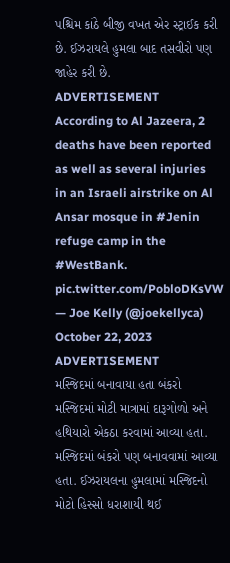પશ્ચિમ કાંઠે બીજી વખત એર સ્ટ્રાઈક કરી છે. ઈઝરાયલે હુમલા બાદ તસવીરો પણ જાહેર કરી છે.
ADVERTISEMENT
According to Al Jazeera, 2 deaths have been reported as well as several injuries in an Israeli airstrike on Al Ansar mosque in #Jenin refuge camp in the #WestBank. pic.twitter.com/PobloDKsVW
— Joe Kelly (@joekellyca) October 22, 2023
ADVERTISEMENT
મસ્જિદમાં બનાવાયા હતા બંકરો
મસ્જિદમાં મોટી માત્રામાં દારૂગોળો અને હથિયારો એકઠા કરવામાં આવ્યા હતા. મસ્જિદમાં બંકરો પણ બનાવવામાં આવ્યા હતા. ઈઝરાયલના હુમલામાં મસ્જિદનો મોટો હિસ્સો ધરાશાયી થઈ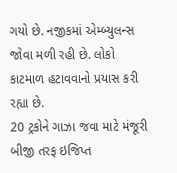ગયો છે. નજીકમાં એમ્બ્યુલન્સ જોવા મળી રહી છે. લોકો કાટમાળ હટાવવાનો પ્રયાસ કરી રહ્યા છે.
20 ટ્રકોને ગાઝા જવા માટે મંજૂરી
બીજી તરફ ઇજિપ્ત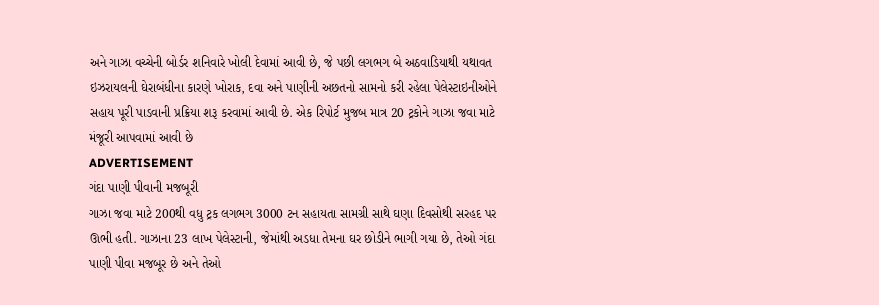અને ગાઝા વચ્ચેની બોર્ડર શનિવારે ખોલી દેવામાં આવી છે, જે પછી લગભગ બે અઠવાડિયાથી યથાવત ઇઝરાયલની ઘેરાબંધીના કારણે ખોરાક, દવા અને પાણીની અછતનો સામનો કરી રહેલા પેલેસ્ટાઇનીઓને સહાય પૂરી પાડવાની પ્રક્રિયા શરૂ કરવામાં આવી છે. એક રિપોર્ટ મુજબ માત્ર 20 ટ્રકોને ગાઝા જવા માટે મંજૂરી આપવામાં આવી છે
ADVERTISEMENT
ગંદા પાણી પીવાની મજબૂરી
ગાઝા જવા માટે 200થી વધુ ટ્રક લગભગ 3000 ટન સહાયતા સામગ્રી સાથે ઘણા દિવસોથી સરહદ પર ઊભી હતી. ગાઝાના 23 લાખ પેલેસ્ટાની, જેમાંથી અડધા તેમના ઘર છોડીને ભાગી ગયા છે, તેઓ ગંદા પાણી પીવા મજબૂર છે અને તેઓ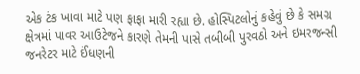એક ટંક ખાવા માટે પણ ફાફા મારી રહ્યા છે. હોસ્પિટલોનું કહેવું છે કે સમગ્ર ક્ષેત્રમાં પાવર આઉટેજને કારણે તેમની પાસે તબીબી પુરવઠો અને ઇમરજન્સી જનરેટર માટે ઈંધણની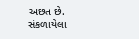અછત છે.
સંકળાયેલા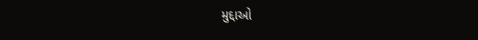મુદ્દાઓ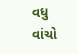વધુ વાંચો